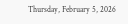Thursday, February 5, 2026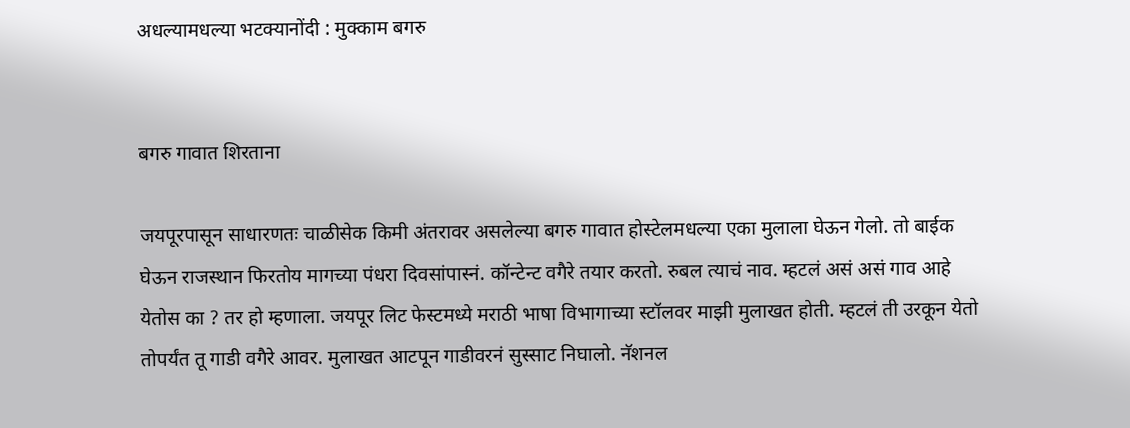अधल्यामधल्या भटक्यानोंदी : मुक्काम बगरु


बगरु गावात शिरताना

जयपूरपासून साधारणतः चाळीसेक किमी अंतरावर असलेल्या बगरु गावात होस्टेलमधल्या एका मुलाला घेऊन गेलो. तो बाईक घेऊन राजस्थान फिरतोय मागच्या पंधरा दिवसांपास्नं. कॉन्टेन्ट वगैरे तयार करतो. रुबल त्याचं नाव. म्हटलं असं असं गाव आहे येतोस का ? तर हो म्हणाला. जयपूर लिट फेस्टमध्ये मराठी भाषा विभागाच्या स्टॉलवर माझी मुलाखत होती. म्हटलं ती उरकून येतो तोपर्यंत तू गाडी वगैरे आवर. मुलाखत आटपून गाडीवरनं सुस्साट निघालो. नॅशनल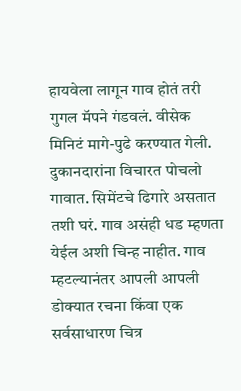हायवेला लागून गाव होतं तरी गुगल मॅपने गंडवलं. वीसेक मिनिटं मागे-पुढे करण्यात गेली. दुकानदारांना विचारत पोचलो गावात. सिमेंटचे ढिगारे असतात तशी घरं. गाव असंही धड म्हणता येईल अशी चिन्ह नाहीत. गाव म्हटल्यानंतर आपली आपली डोक्यात रचना किंवा एक सर्वसाधारण चित्र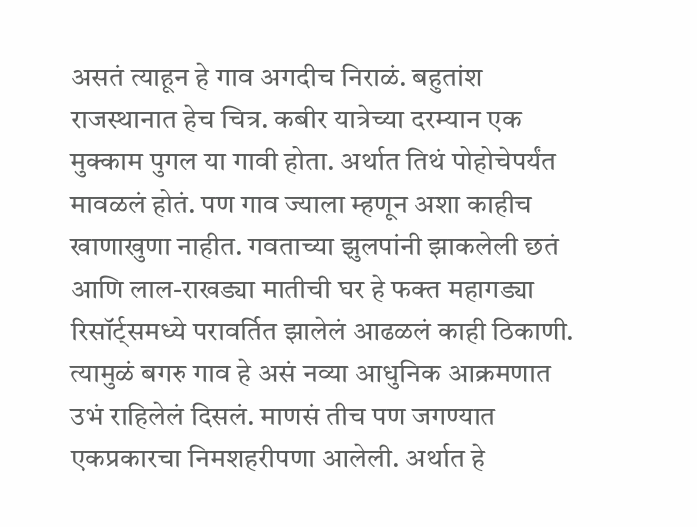असतं त्याहून हे गाव अगदीच निराळं. बहुतांश राजस्थानात हेच चित्र. कबीर यात्रेच्या दरम्यान एक मुक्काम पुगल या गावी होता. अर्थात तिथं पोहोचेपर्यंत मावळलं होतं. पण गाव ज्याला म्हणून अशा काहीच खाणाखुणा नाहीत. गवताच्या झुलपांनी झाकलेली छतं आणि लाल-राखड्या मातीची घर हे फक्त महागड्या रिसॉर्ट्समध्ये परावर्तित झालेलं आढळलं काही ठिकाणी. त्यामुळं बगरु गाव हे असं नव्या आधुनिक आक्रमणात उभं राहिलेलं दिसलं. माणसं तीच पण जगण्यात एकप्रकारचा निमशहरीपणा आलेली. अर्थात हे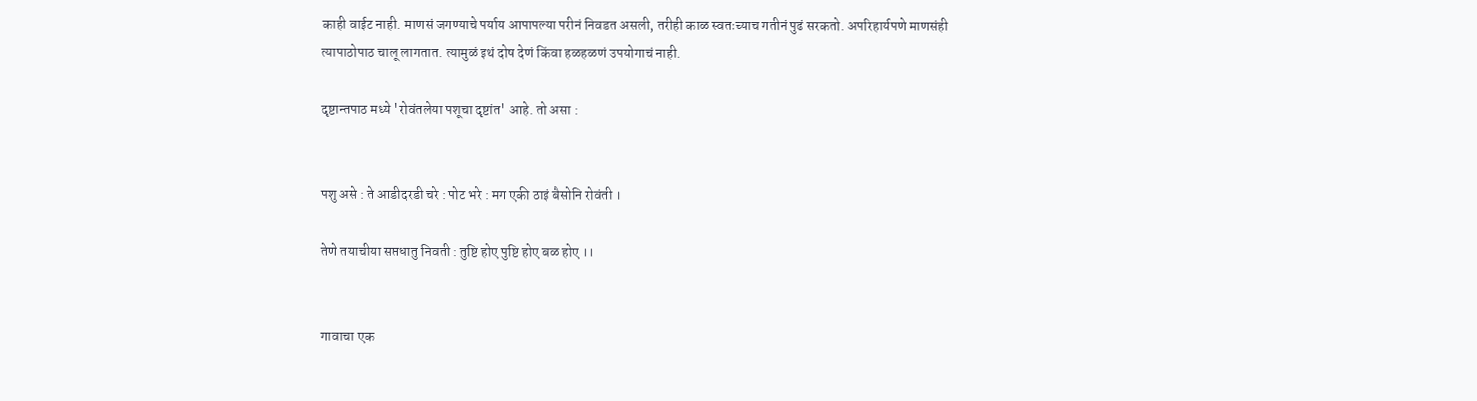काही वाईट नाही. माणसं जगण्याचे पर्याय आपापल्या परीनं निवडत असली, तरीही काळ स्वतःच्याच गतीनं पुढं सरकतो. अपरिहार्यपणे माणसंही त्यापाठोपाठ चालू लागतात. त्यामुळं इथं दोष देणं किंवा हळहळणं उपयोगाचं नाही.

दृष्टान्तपाठ मध्ये 'रोवंतलेया पशूचा दृष्टांत' आहे. तो असा :


पशु असे : ते आडीदरडी चरे : पोट भरे : मग एकी ठाइं बैसोनि रोवंती ।

तेणे तयाचीया सप्तधातु निवती : तुष्टि होए पुष्टि होए बळ होए ।।


गावाचा एक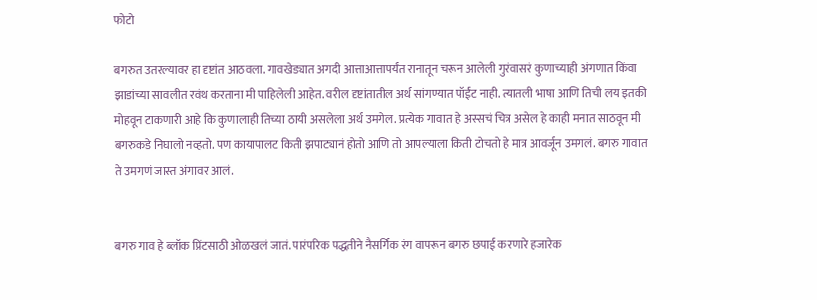फोटो

बगरुत उतरल्यावर हा दृष्टांत आठवला. गावखेड्यात अगदी आत्ताआत्तापर्यंत रानातून चरून आलेली गुरंवासरं कुणाच्याही अंगणात किंवा झाडांच्या सावलीत रवंथ करताना मी पाहिलेली आहेत. वरील दृष्टांतातील अर्थ सांगण्यात पॉईंट नाही. त्यातली भाषा आणि तिची लय इतकी मोहवून टाकणारी आहे कि कुणालाही तिच्या ठायी असलेला अर्थ उमगेल. प्रत्येक गावात हे अस्सचं चित्र असेल हे काही मनात साठवून मी बगरुकडे निघालो नव्हतो. पण कायापालट किती झपाट्यानं होतो आणि तो आपल्याला किती टोचतो हे मात्र आवर्जून उमगलं. बगरु गावात ते उमगणं जास्त अंगावर आलं.


बगरु गाव हे ब्लॉक प्रिंटसाठी ओळखलं जातं. पारंपरिक पद्धतीने नैसर्गिक रंग वापरून बगरु छपाई करणारे हजारेक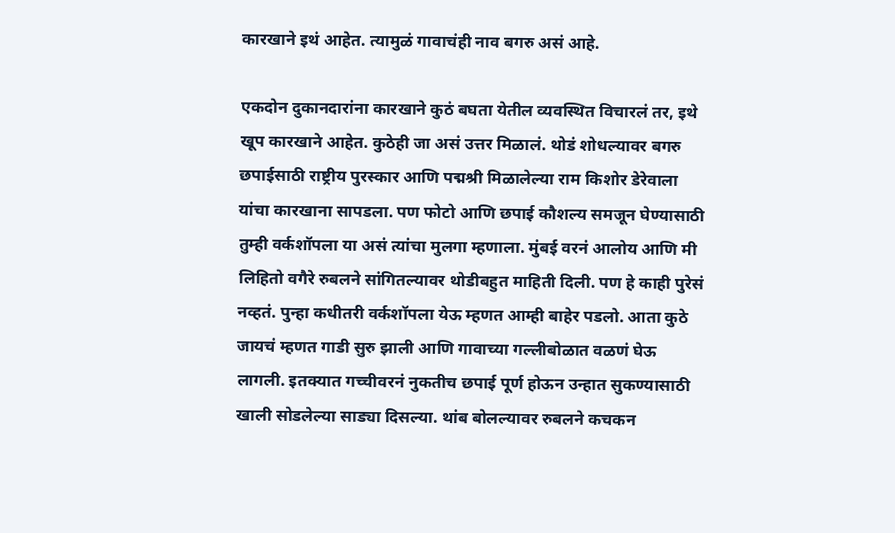कारखाने इथं आहेत. त्यामुळं गावाचंही नाव बगरु असं आहे.

एकदोन दुकानदारांना कारखाने कुठं बघता येतील व्यवस्थित विचारलं तर, इथे खूप कारखाने आहेत. कुठेही जा असं उत्तर मिळालं. थोडं शोधल्यावर बगरु छपाईसाठी राष्ट्रीय पुरस्कार आणि पद्मश्री मिळालेल्या राम किशोर डेरेवाला यांचा कारखाना सापडला. पण फोटो आणि छपाई कौशल्य समजून घेण्यासाठी तुम्ही वर्कशॉपला या असं त्यांचा मुलगा म्हणाला. मुंबई वरनं आलोय आणि मी लिहितो वगैरे रुबलने सांगितल्यावर थोडीबहुत माहिती दिली. पण हे काही पुरेसं नव्हतं. पुन्हा कधीतरी वर्कशॉपला येऊ म्हणत आम्ही बाहेर पडलो. आता कुठे जायचं म्हणत गाडी सुरु झाली आणि गावाच्या गल्लीबोळात वळणं घेऊ लागली. इतक्यात गच्चीवरनं नुकतीच छपाई पूर्ण होऊन उन्हात सुकण्यासाठी खाली सोडलेल्या साड्या दिसल्या. थांब बोलल्यावर रुबलने कचकन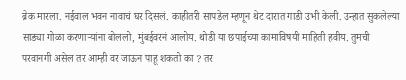ब्रेक मारला. नईवाल भवन नावाचं घर दिसलं. काहीतरी सापडेल म्हणून थेट दारात गाडी उभी केली. उन्हात सुकलेल्या साड्या गोळा करणाऱ्यांना बोललो, मुंबईवरनं आलोय. थोडी या छपाईच्या कामाविषयी माहिती हवीय. तुमची परवानगी असेल तर आम्ही वर जाऊन पाहू शकतो का ? तर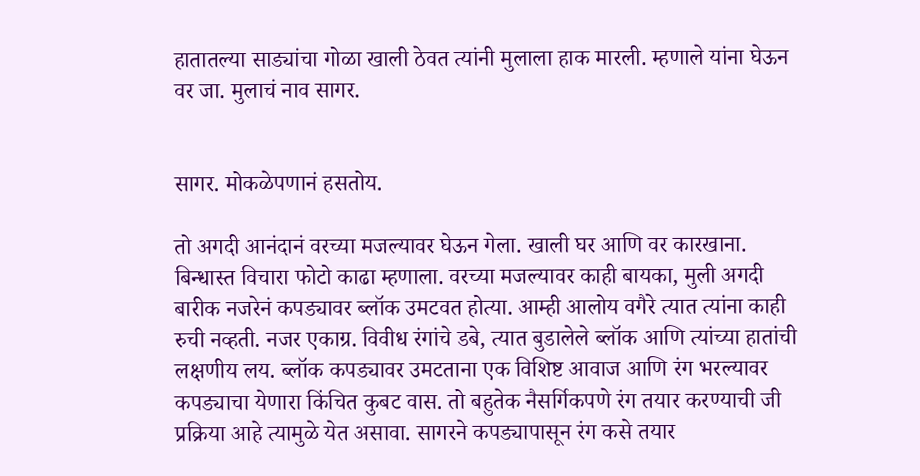हातातल्या साड्यांचा गोळा खाली ठेवत त्यांनी मुलाला हाक मारली. म्हणाले यांना घेऊन वर जा. मुलाचं नाव सागर.


सागर. मोकळेपणानं हसतोय.

तो अगदी आनंदानं वरच्या मजल्यावर घेऊन गेला. खाली घर आणि वर कारखाना. बिन्धास्त विचारा फोटो काढा म्हणाला. वरच्या मजल्यावर काही बायका, मुली अगदी बारीक नजरेनं कपड्यावर ब्लॉक उमटवत होत्या. आम्ही आलोय वगैरे त्यात त्यांना काही रुची नव्हती. नजर एकाग्र. विवीध रंगांचे डबे, त्यात बुडालेले ब्लॉक आणि त्यांच्या हातांची लक्षणीय लय. ब्लॉक कपड्यावर उमटताना एक विशिष्ट आवाज आणि रंग भरल्यावर कपड्याचा येणारा किंचित कुबट वास. तो बहुतेक नैसर्गिकपणे रंग तयार करण्याची जी प्रक्रिया आहे त्यामुळे येत असावा. सागरने कपड्यापासून रंग कसे तयार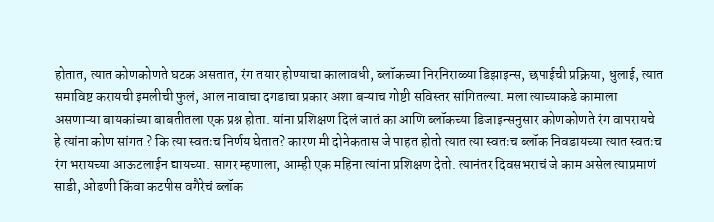होतात, त्यात कोणकोणते घटक असतात, रंग तयार होण्याचा कालावधी, ब्लॉकच्या निरनिराळ्या डिझाइन्स, छपाईची प्रक्रिया, धुलाई, त्यात समाविष्ट करायची इमलीची फुलं, आल नावाचा दगडाचा प्रकार अशा बऱ्याच गोष्टी सविस्तर सांगितल्या. मला त्याच्याकडे कामाला असणाऱ्या बायकांच्या बाबतीतला एक प्रश्न होता. यांना प्रशिक्षण दिलं जातं का आणि ब्लॉकच्या डिजाइन्सनुसार कोणकोणते रंग वापरायचे हे त्यांना कोण सांगत ? कि त्या स्वतःच निर्णय घेतात? कारण मी दोनेकतास जे पाहत होतो त्यात त्या स्वतःच ब्लॉक निवडायच्या त्यात स्वतःच रंग भरायच्या आऊटलाईन द्यायच्या. सागर म्हणाला, आम्ही एक महिना त्यांना प्रशिक्षण देतो. त्यानंतर दिवसभराचं जे काम असेल त्याप्रमाणं साडी, ओढणी किंवा कटपीस वगैरेचं ब्लॉक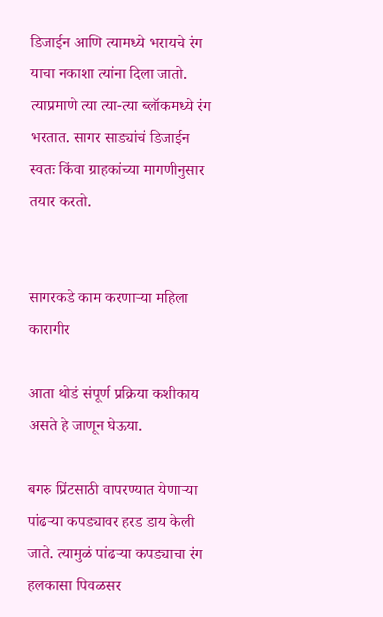डिजाईन आणि त्यामध्ये भरायचे रंग याचा नकाशा त्यांना दिला जातो. त्याप्रमाणे त्या त्या-त्या ब्लॉकमध्ये रंग भरतात. सागर साड्यांचं डिजाईन स्वतः किंवा ग्राहकांच्या मागणीनुसार तयार करतो.


सागरकडे काम करणाऱ्या महिला कारागीर

आता थोडं संपूर्ण प्रक्रिया कशीकाय असते हे जाणून घेऊया.

बगरु प्रिंटसाठी वापरण्यात येणाऱ्या पांढऱ्या कपड्यावर हरड डाय केली जाते. त्यामुळं पांढऱ्या कपड्याचा रंग हलकासा पिवळसर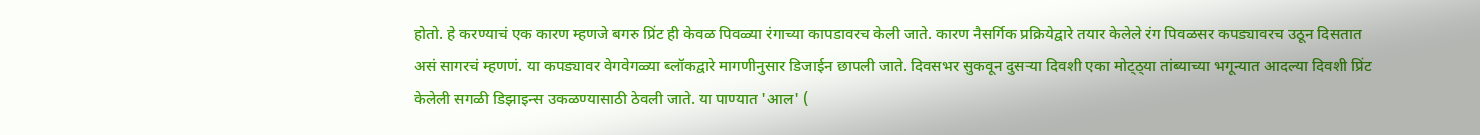होतो. हे करण्याचं एक कारण म्हणजे बगरु प्रिंट ही केवळ पिवळ्या रंगाच्या कापडावरच केली जाते. कारण नैसर्गिक प्रक्रियेद्वारे तयार केलेले रंग पिवळसर कपड्यावरच उठून दिसतात असं सागरचं म्हणणं. या कपड्यावर वेगवेगळ्या ब्लॉकद्वारे मागणीनुसार डिजाईन छापली जाते. दिवसभर सुकवून दुसऱ्या दिवशी एका मोट्ठ्या तांब्याच्या भगून्यात आदल्या दिवशी प्रिंट केलेली सगळी डिझाइन्स उकळण्यासाठी ठेवली जाते. या पाण्यात 'आल' (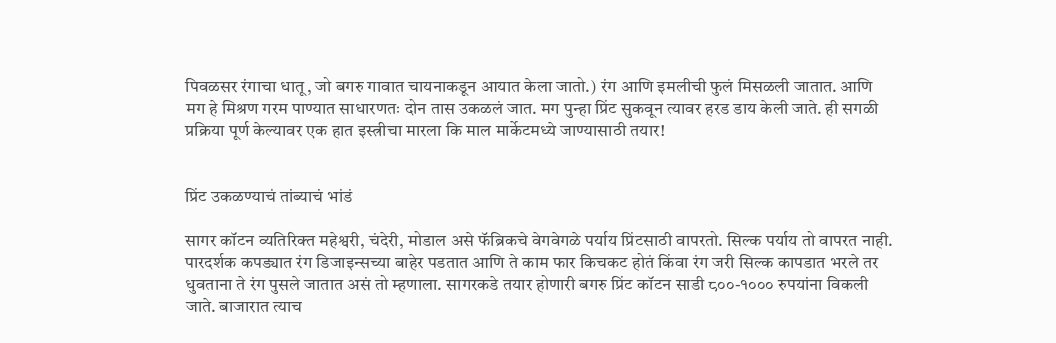पिवळसर रंगाचा धातू, जो बगरु गावात चायनाकडून आयात केला जातो.) रंग आणि इमलीची फुलं मिसळली जातात. आणि मग हे मिश्रण गरम पाण्यात साधारणतः दोन तास उकळलं जात. मग पुन्हा प्रिंट सुकवून त्यावर हरड डाय केली जाते. ही सगळी प्रक्रिया पूर्ण केल्यावर एक हात इस्त्रीचा मारला कि माल मार्केटमध्ये जाण्यासाठी तयार!


प्रिंट उकळण्याचं तांब्याचं भांडं

सागर कॉटन व्यतिरिक्त महेश्वरी, चंदेरी, मोडाल असे फॅब्रिकचे वेगवेगळे पर्याय प्रिंटसाठी वापरतो. सिल्क पर्याय तो वापरत नाही. पारदर्शक कपड्यात रंग डिजाइन्सच्या बाहेर पडतात आणि ते काम फार किचकट होतं किंवा रंग जरी सिल्क कापडात भरले तर धुवताना ते रंग पुसले जातात असं तो म्हणाला. सागरकडे तयार होणारी बगरु प्रिंट कॉटन साडी ८००-१००० रुपयांना विकली जाते. बाजारात त्याच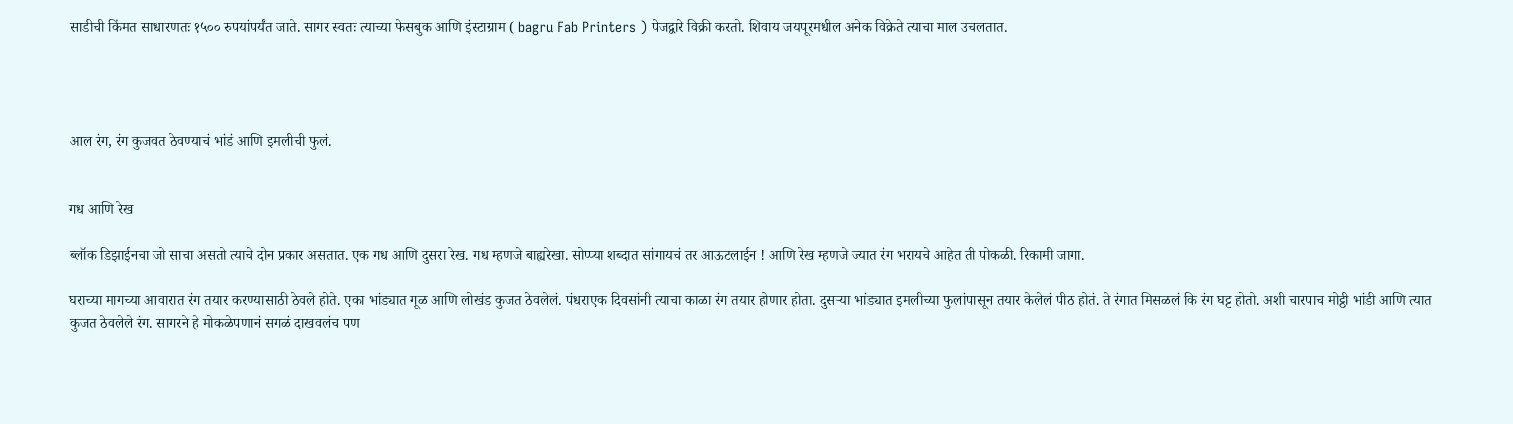साडीची किंमत साधारणतः १५०० रुपयांपर्यंत जाते. सागर स्वतः त्याच्या फेसबुक आणि इंस्टाग्राम ( bagru Fab Printers ) पेजद्वारे विक्री करतो. शिवाय जयपूरमधील अनेक विक्रेते त्याचा माल उचलतात.




आल रंग, रंग कुजवत ठेवण्याचं भांडं आणि इमलीची फुलं.


गध आणि रेख

ब्लॉक डिझाईनचा जो साचा असतो त्याचे दोन प्रकार असतात. एक गध आणि दुसरा रेख. गध म्हणजे बाह्यरेखा. सोप्प्या शब्दात सांगायचं तर आऊटलाईन ! आणि रेख म्हणजे ज्यात रंग भरायचे आहेत ती पोकळी. रिकामी जागा.

घराच्या मागच्या आवारात रंग तयार करण्यासाठी ठेवले होते. एका भांड्यात गूळ आणि लोखंड कुजत ठेवलेलं. पंधराएक दिवसांनी त्याचा काळा रंग तयार होणार होता. दुसऱ्या भांड्यात इमलीच्या फुलांपासून तयार केलेलं पीठ होतं. ते रंगात मिसळलं कि रंग घट्ट होतो. अशी चारपाच मोट्ठी भांडी आणि त्यात कुजत ठेवलेले रंग. सागरने हे मोकळेपणानं सगळं दाखवलंच पण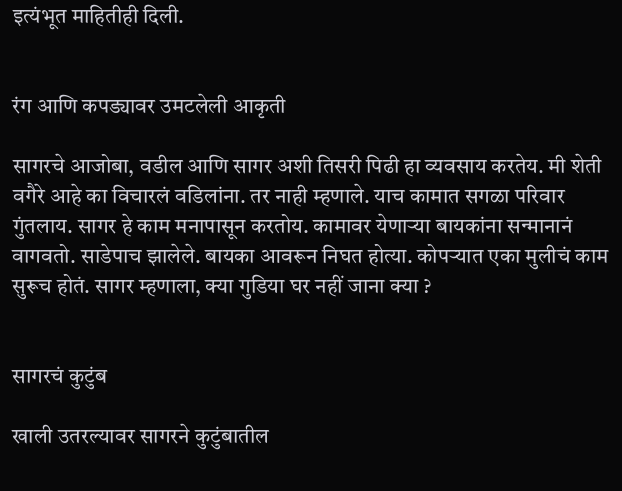इत्यंभूत माहितीही दिली.


रंग आणि कपड्यावर उमटलेली आकृती

सागरचे आजोबा, वडील आणि सागर अशी तिसरी पिढी हा व्यवसाय करतेय. मी शेती वगैरे आहे का विचारलं वडिलांना. तर नाही म्हणाले. याच कामात सगळा परिवार गुंतलाय. सागर हे काम मनापासून करतोय. कामावर येणाऱ्या बायकांना सन्मानानं वागवतो. साडेपाच झालेले. बायका आवरून निघत होत्या. कोपऱ्यात एका मुलीचं काम सुरूच होतं. सागर म्हणाला, क्या गुडिया घर नहीं जाना क्या ?


सागरचं कुटुंब

खाली उतरल्यावर सागरने कुटुंबातील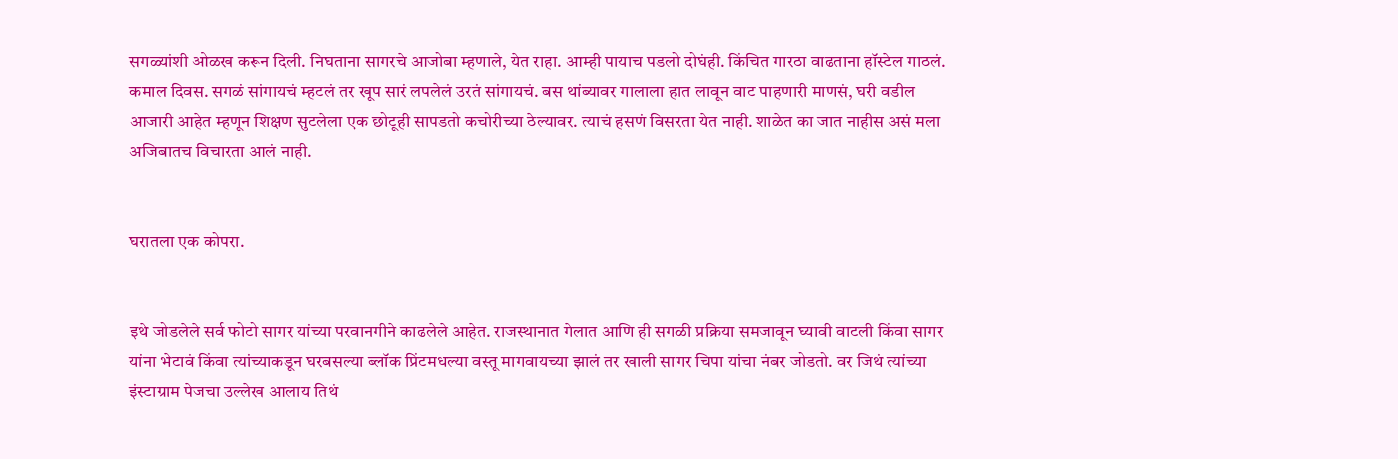सगळ्यांशी ओळख करून दिली. निघताना सागरचे आजोबा म्हणाले, येत राहा. आम्ही पायाच पडलो दोघंही. किंचित गारठा वाढताना हॉस्टेल गाठलं. कमाल दिवस. सगळं सांगायचं म्हटलं तर खूप सारं लपलेलं उरतं सांगायचं. बस थांब्यावर गालाला हात लावून वाट पाहणारी माणसं, घरी वडील आजारी आहेत म्हणून शिक्षण सुटलेला एक छोटूही सापडतो कचोरीच्या ठेल्यावर. त्याचं हसणं विसरता येत नाही. शाळेत का जात नाहीस असं मला अजिबातच विचारता आलं नाही.


घरातला एक कोपरा.


इथे जोडलेले सर्व फोटो सागर यांच्या परवानगीने काढलेले आहेत. राजस्थानात गेलात आणि ही सगळी प्रक्रिया समजावून घ्यावी वाटली किंवा सागर यांना भेटावं किंवा त्यांच्याकडून घरबसल्या ब्लॉक प्रिंटमधल्या वस्तू मागवायच्या झालं तर खाली सागर चिपा यांचा नंबर जोडतो. वर जिथं त्यांच्या इंस्टाग्राम पेजचा उल्लेख आलाय तिथं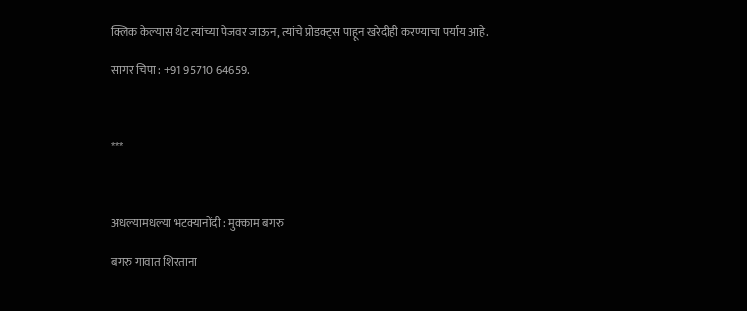क्लिक केल्यास थेट त्यांच्या पेजवर जाऊन, त्यांचे प्रोडक्ट्स पाहून खरेदीही करण्याचा पर्याय आहे.

सागर चिपा : +91 95710 64659.



***



अधल्यामधल्या भटक्यानोंदी : मुक्काम बगरु

बगरु गावात शिरताना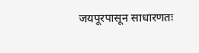जयपूरपासून साधारणतः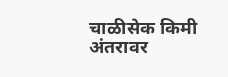चाळीसेक किमी अंतरावर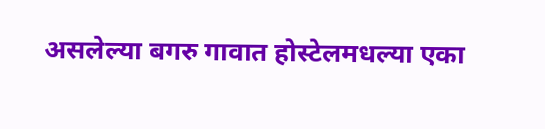असलेल्या बगरु गावात होस्टेलमधल्या एका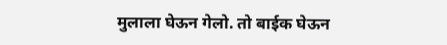मुलाला घेऊन गेलो. तो बाईक घेऊन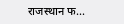राजस्थान फ...